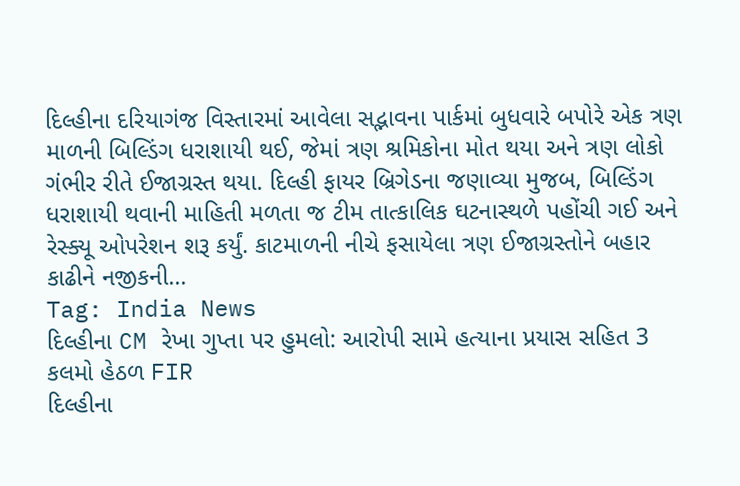દિલ્હીના દરિયાગંજ વિસ્તારમાં આવેલા સદ્ભાવના પાર્કમાં બુધવારે બપોરે એક ત્રણ માળની બિલ્ડિંગ ધરાશાયી થઈ, જેમાં ત્રણ શ્રમિકોના મોત થયા અને ત્રણ લોકો ગંભીર રીતે ઈજાગ્રસ્ત થયા. દિલ્હી ફાયર બ્રિગેડના જણાવ્યા મુજબ, બિલ્ડિંગ ધરાશાયી થવાની માહિતી મળતા જ ટીમ તાત્કાલિક ઘટનાસ્થળે પહોંચી ગઈ અને રેસ્ક્યૂ ઓપરેશન શરૂ કર્યું. કાટમાળની નીચે ફસાયેલા ત્રણ ઈજાગ્રસ્તોને બહાર કાઢીને નજીકની...
Tag: India News
દિલ્હીના CM રેખા ગુપ્તા પર હુમલો: આરોપી સામે હત્યાના પ્રયાસ સહિત 3 કલમો હેઠળ FIR
દિલ્હીના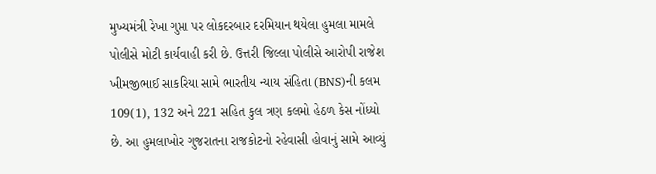મુખ્યમંત્રી રેખા ગુપ્તા પર લોકદરબાર દરમિયાન થયેલા હુમલા મામલે પોલીસે મોટી કાર્યવાહી કરી છે. ઉત્તરી જિલ્લા પોલીસે આરોપી રાજેશ ખીમજીભાઈ સાકરિયા સામે ભારતીય ન્યાય સંહિતા (BNS)ની કલમ 109(1), 132 અને 221 સહિત કુલ ત્રણ કલમો હેઠળ કેસ નોંધ્યો છે. આ હુમલાખોર ગુજરાતના રાજકોટનો રહેવાસી હોવાનું સામે આવ્યું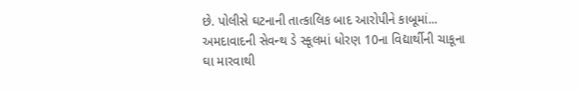છે. પોલીસે ઘટનાની તાત્કાલિક બાદ આરોપીને કાબૂમાં...
અમદાવાદની સેવન્થ ડે સ્કૂલમાં ધોરણ 10ના વિદ્યાર્થીની ચાકૂના ઘા મારવાથી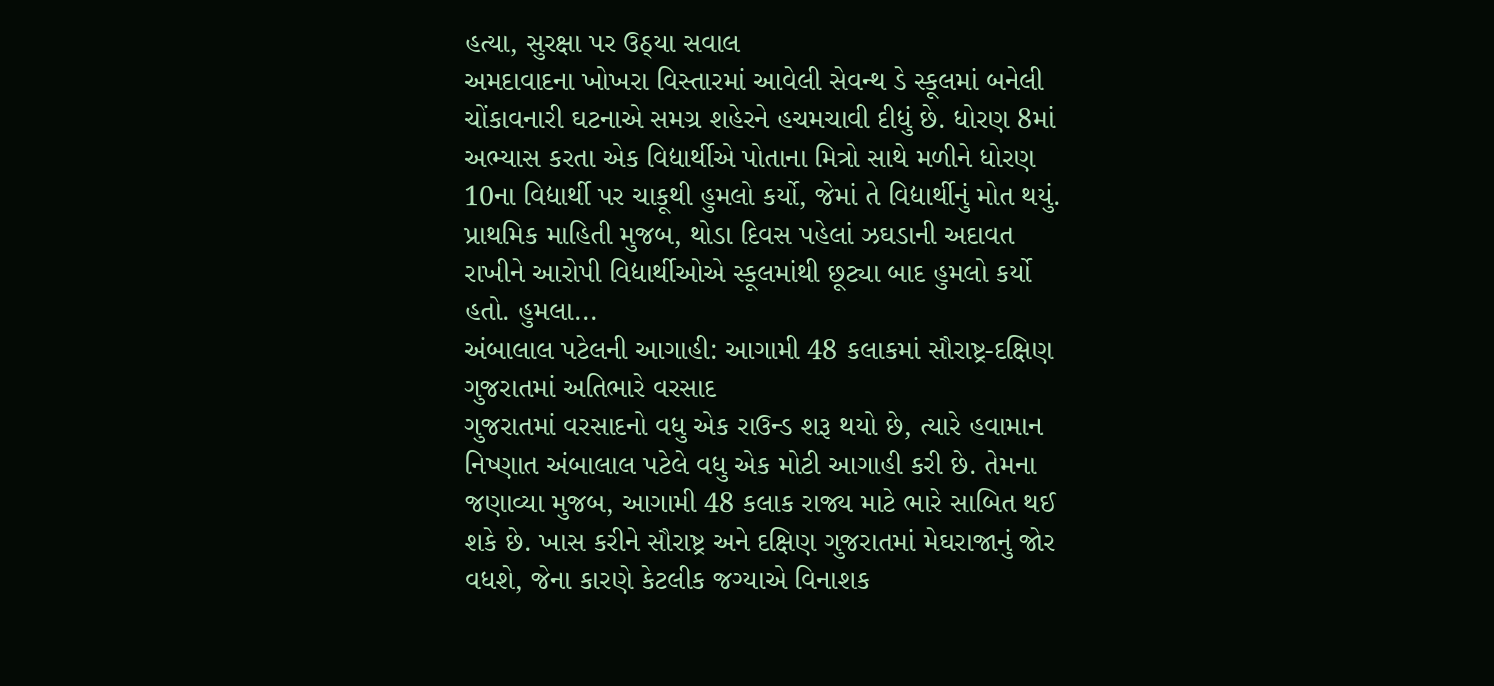હત્યા, સુરક્ષા પર ઉઠ્યા સવાલ
અમદાવાદના ખોખરા વિસ્તારમાં આવેલી સેવન્થ ડે સ્કૂલમાં બનેલી ચોંકાવનારી ઘટનાએ સમગ્ર શહેરને હચમચાવી દીધું છે. ધોરણ 8માં અભ્યાસ કરતા એક વિદ્યાર્થીએ પોતાના મિત્રો સાથે મળીને ધોરણ 10ના વિદ્યાર્થી પર ચાકૂથી હુમલો કર્યો, જેમાં તે વિદ્યાર્થીનું મોત થયું. પ્રાથમિક માહિતી મુજબ, થોડા દિવસ પહેલાં ઝઘડાની અદાવત રાખીને આરોપી વિદ્યાર્થીઓએ સ્કૂલમાંથી છૂટ્યા બાદ હુમલો કર્યો હતો. હુમલા...
અંબાલાલ પટેલની આગાહી: આગામી 48 કલાકમાં સૌરાષ્ટ્ર-દક્ષિણ ગુજરાતમાં અતિભારે વરસાદ
ગુજરાતમાં વરસાદનો વધુ એક રાઉન્ડ શરૂ થયો છે, ત્યારે હવામાન નિષ્ણાત અંબાલાલ પટેલે વધુ એક મોટી આગાહી કરી છે. તેમના જણાવ્યા મુજબ, આગામી 48 કલાક રાજ્ય માટે ભારે સાબિત થઈ શકે છે. ખાસ કરીને સૌરાષ્ટ્ર અને દક્ષિણ ગુજરાતમાં મેઘરાજાનું જોર વધશે, જેના કારણે કેટલીક જગ્યાએ વિનાશક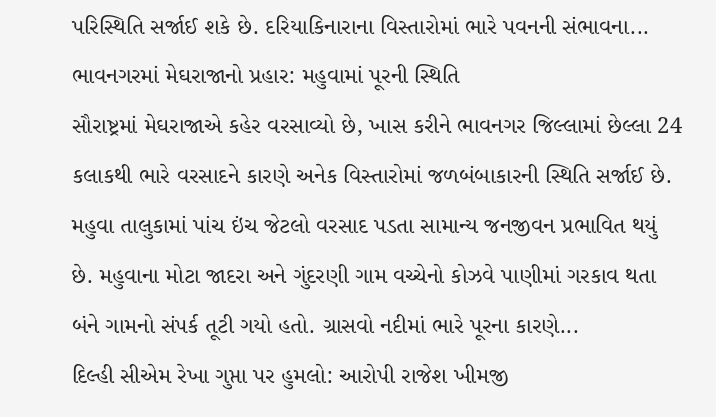પરિસ્થિતિ સર્જાઈ શકે છે. દરિયાકિનારાના વિસ્તારોમાં ભારે પવનની સંભાવના...
ભાવનગરમાં મેઘરાજાનો પ્રહાર: મહુવામાં પૂરની સ્થિતિ
સૌરાષ્ટ્રમાં મેઘરાજાએ કહેર વરસાવ્યો છે, ખાસ કરીને ભાવનગર જિલ્લામાં છેલ્લા 24 કલાકથી ભારે વરસાદને કારણે અનેક વિસ્તારોમાં જળબંબાકારની સ્થિતિ સર્જાઈ છે. મહુવા તાલુકામાં પાંચ ઇંચ જેટલો વરસાદ પડતા સામાન્ય જનજીવન પ્રભાવિત થયું છે. મહુવાના મોટા જાદરા અને ગુંદરણી ગામ વચ્ચેનો કોઝવે પાણીમાં ગરકાવ થતા બંને ગામનો સંપર્ક તૂટી ગયો હતો. ગ્રાસવો નદીમાં ભારે પૂરના કારણે...
દિલ્હી સીએમ રેખા ગુપ્તા પર હુમલો: આરોપી રાજેશ ખીમજી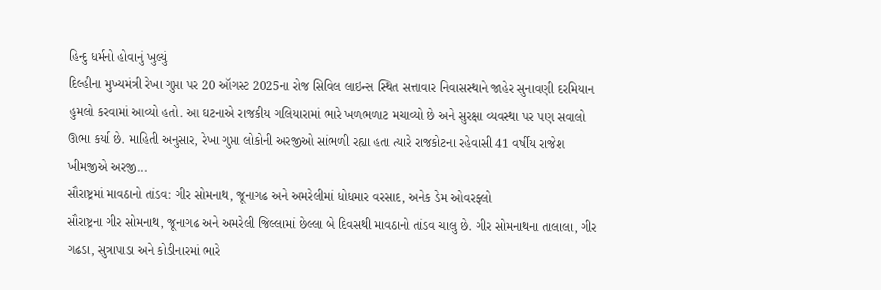હિન્દુ ધર્મનો હોવાનું ખુલ્યું
દિલ્હીના મુખ્યમંત્રી રેખા ગુપ્તા પર 20 ઑગસ્ટ 2025ના રોજ સિવિલ લાઇન્સ સ્થિત સત્તાવાર નિવાસસ્થાને જાહેર સુનાવણી દરમિયાન હુમલો કરવામાં આવ્યો હતો. આ ઘટનાએ રાજકીય ગલિયારામાં ભારે ખળભળાટ મચાવ્યો છે અને સુરક્ષા વ્યવસ્થા પર પણ સવાલો ઊભા કર્યા છે. માહિતી અનુસાર, રેખા ગુપ્તા લોકોની અરજીઓ સાંભળી રહ્યા હતા ત્યારે રાજકોટના રહેવાસી 41 વર્ષીય રાજેશ ખીમજીએ અરજી...
સૌરાષ્ટ્રમાં માવઠાનો તાંડવ: ગીર સોમનાથ, જૂનાગઢ અને અમરેલીમાં ધોધમાર વરસાદ, અનેક ડેમ ઓવરફ્લો
સૌરાષ્ટ્રના ગીર સોમનાથ, જૂનાગઢ અને અમરેલી જિલ્લામાં છેલ્લા બે દિવસથી માવઠાનો તાંડવ ચાલુ છે. ગીર સોમનાથના તાલાલા, ગીર ગઢડા, સુત્રાપાડા અને કોડીનારમાં ભારે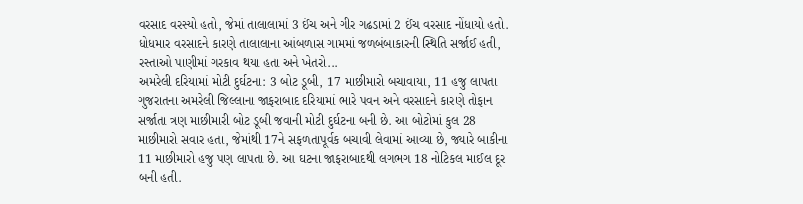વરસાદ વરસ્યો હતો, જેમાં તાલાલામાં 3 ઈંચ અને ગીર ગઢડામાં 2 ઈંચ વરસાદ નોંધાયો હતો. ધોધમાર વરસાદને કારણે તાલાલાના આંબળાસ ગામમાં જળબંબાકારની સ્થિતિ સર્જાઈ હતી, રસ્તાઓ પાણીમાં ગરકાવ થયા હતા અને ખેતરો...
અમરેલી દરિયામાં મોટી દુર્ઘટના: 3 બોટ ડૂબી, 17 માછીમારો બચાવાયા, 11 હજુ લાપતા
ગુજરાતના અમરેલી જિલ્લાના જાફરાબાદ દરિયામાં ભારે પવન અને વરસાદને કારણે તોફાન સર્જાતા ત્રણ માછીમારી બોટ ડૂબી જવાની મોટી દુર્ઘટના બની છે. આ બોટોમાં કુલ 28 માછીમારો સવાર હતા, જેમાંથી 17ને સફળતાપૂર્વક બચાવી લેવામાં આવ્યા છે, જ્યારે બાકીના 11 માછીમારો હજુ પણ લાપતા છે. આ ઘટના જાફરાબાદથી લગભગ 18 નોટિકલ માઈલ દૂર બની હતી.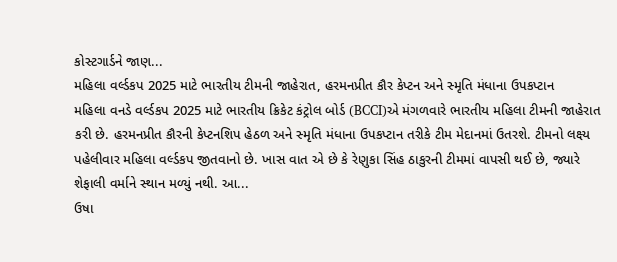કોસ્ટગાર્ડને જાણ...
મહિલા વર્લ્ડકપ 2025 માટે ભારતીય ટીમની જાહેરાત, હરમનપ્રીત કૌર કેપ્ટન અને સ્મૃતિ મંધાના ઉપકપ્ટાન
મહિલા વનડે વર્લ્ડકપ 2025 માટે ભારતીય ક્રિકેટ કંટ્રોલ બોર્ડ (BCCI)એ મંગળવારે ભારતીય મહિલા ટીમની જાહેરાત કરી છે. હરમનપ્રીત કૌરની કેપ્ટનશિપ હેઠળ અને સ્મૃતિ મંધાના ઉપકપ્ટાન તરીકે ટીમ મેદાનમાં ઉતરશે. ટીમનો લક્ષ્ય પહેલીવાર મહિલા વર્લ્ડકપ જીતવાનો છે. ખાસ વાત એ છે કે રેણુકા સિંહ ઠાકુરની ટીમમાં વાપસી થઈ છે, જ્યારે શેફાલી વર્માને સ્થાન મળ્યું નથી. આ...
ઉષા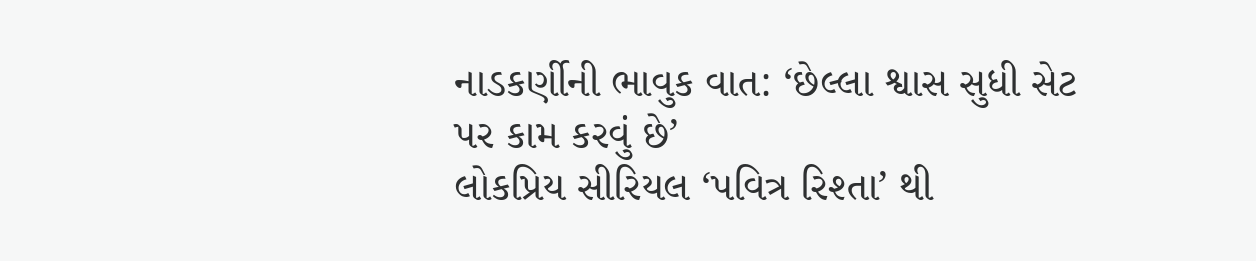નાડકર્ણીની ભાવુક વાત: ‘છેલ્લા શ્વાસ સુધી સેટ પર કામ કરવું છે’
લોકપ્રિય સીરિયલ ‘પવિત્ર રિશ્તા’ થી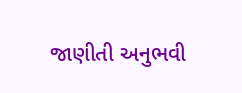જાણીતી અનુભવી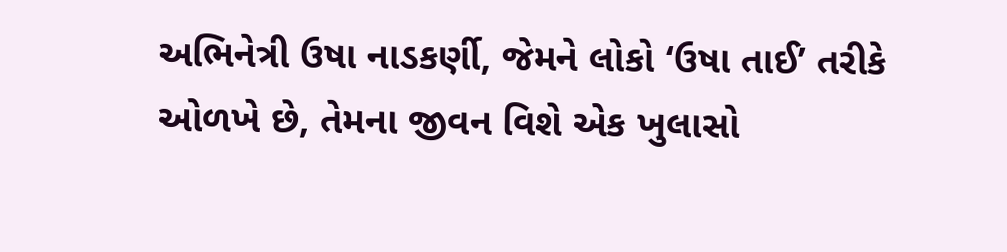અભિનેત્રી ઉષા નાડકર્ણી, જેમને લોકો ‘ઉષા તાઈ’ તરીકે ઓળખે છે, તેમના જીવન વિશે એક ખુલાસો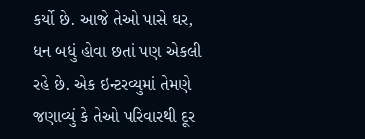કર્યો છે. આજે તેઓ પાસે ઘર, ધન બધું હોવા છતાં પણ એકલી રહે છે. એક ઇન્ટરવ્યુમાં તેમણે જણાવ્યું કે તેઓ પરિવારથી દૂર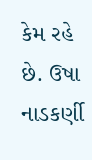કેમ રહે છે. ઉષા નાડકર્ણી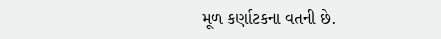મૂળ કર્ણાટકના વતની છે.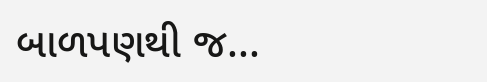બાળપણથી જ...